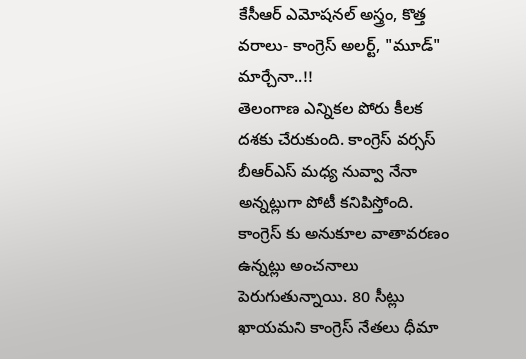కేసీఆర్ ఎమోషనల్ అస్త్రం, కొత్త వరాలు- కాంగ్రెస్ అలర్ట్, "మూడ్" మార్చేనా..!!
తెలంగాణ ఎన్నికల పోరు కీలక దశకు చేరుకుంది. కాంగ్రెస్ వర్సస్ బీఆర్ఎస్ మధ్య నువ్వా నేనా అన్నట్లుగా పోటీ కనిపిస్తోంది. కాంగ్రెస్ కు అనుకూల వాతావరణం ఉన్నట్లు అంచనాలు పెరుగుతున్నాయి. 80 సీట్లు ఖాయమని కాంగ్రెస్ నేతలు ధీమా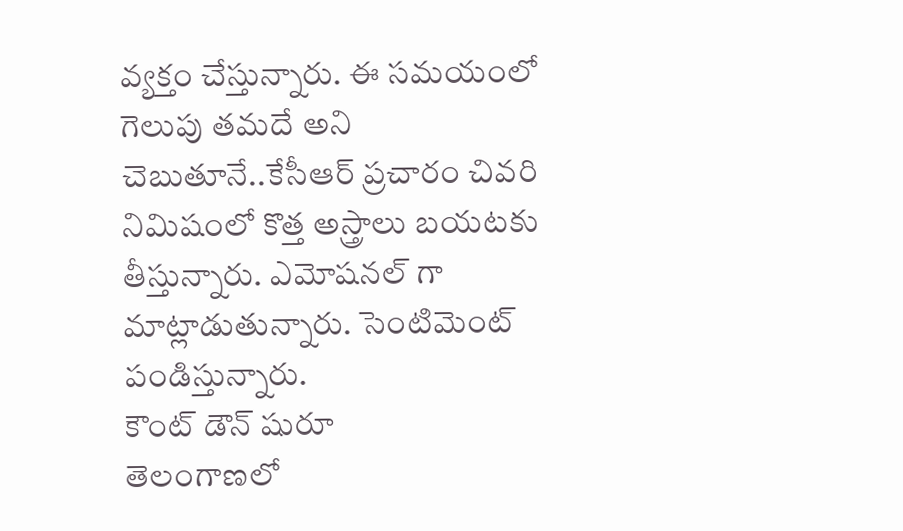వ్యక్తం చేస్తున్నారు. ఈ సమయంలో గెలుపు తమదే అని చెబుతూనే..కేసీఆర్ ప్రచారం చివరి నిమిషంలో కొత్త అస్త్రాలు బయటకు తీస్తున్నారు. ఎమోషనల్ గా మాట్లాడుతున్నారు. సెంటిమెంట్ పండిస్తున్నారు.
కౌంట్ డౌన్ షురూ
తెలంగాణలో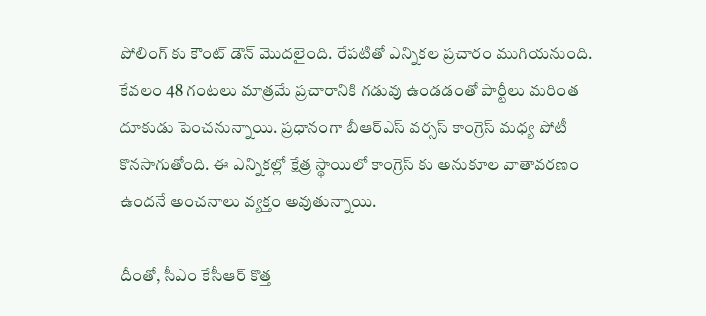పోలింగ్ కు కౌంట్ డౌన్ మొదలైంది. రేపటితో ఎన్నికల ప్రచారం ముగియనుంది. కేవలం 48 గంటలు మాత్రమే ప్రచారానికి గడువు ఉండడంతో పార్టీలు మరింత దూకుడు పెంచనున్నాయి. ప్రధానంగా బీఆర్ఎస్ వర్సస్ కాంగ్రెస్ మధ్య పోటీ కొనసాగుతోంది. ఈ ఎన్నికల్లో క్షేత్ర స్థాయిలో కాంగ్రెస్ కు అనుకూల వాతావరణం ఉందనే అంచనాలు వ్యక్తం అవుతున్నాయి.

దీంతో, సీఎం కేసీఆర్ కొత్త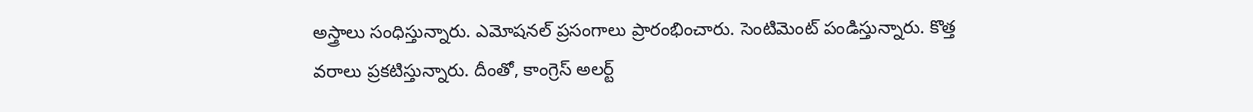అస్త్రాలు సంధిస్తున్నారు. ఎమోషనల్ ప్రసంగాలు ప్రారంభించారు. సెంటిమెంట్ పండిస్తున్నారు. కొత్త వరాలు ప్రకటిస్తున్నారు. దీంతో, కాంగ్రెస్ అలర్ట్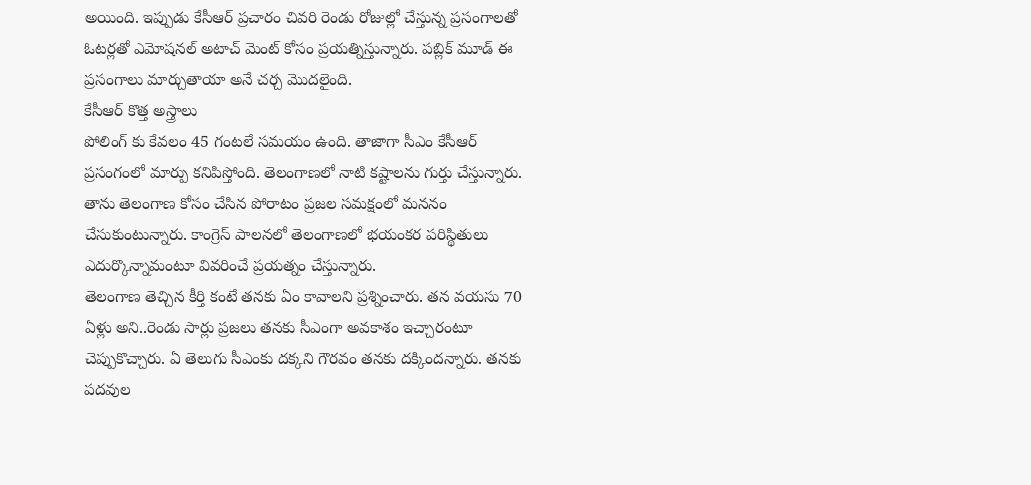అయింది. ఇప్పుడు కేసీఆర్ ప్రచారం చివరి రెండు రోజుల్లో చేస్తున్న ప్రసంగాలతో ఓటర్లతో ఎమోషనల్ అటాచ్ మెంట్ కోసం ప్రయత్నిస్తున్నారు. పబ్లిక్ మూడ్ ఈ ప్రసంగాలు మార్చుతాయా అనే చర్చ మొదలైంది.
కేసీఆర్ కొత్త అస్త్రాలు
పోలింగ్ కు కేవలం 45 గంటలే సమయం ఉంది. తాజాగా సీఎం కేసీఆర్ ప్రసంగంలో మార్పు కనిపిస్తోంది. తెలంగాణలో నాటి కష్టాలను గుర్తు చేస్తున్నారు. తాను తెలంగాణ కోసం చేసిన పోరాటం ప్రజల సమక్షంలో మననం చేసుకుంటున్నారు. కాంగ్రెస్ పాలనలో తెలంగాణలో భయంకర పరిస్థితులు ఎదుర్కొన్నామంటూ వివరించే ప్రయత్నం చేస్తున్నారు.
తెలంగాణ తెచ్చిన కీర్తి కంటే తనకు ఏం కావాలని ప్రశ్నించారు. తన వయసు 70 ఏళ్లు అని..రెండు సార్లు ప్రజలు తనకు సీఎంగా అవకాశం ఇచ్చారంటూ చెప్పుకొచ్చారు. ఏ తెలుగు సీఎంకు దక్కని గౌరవం తనకు దక్కిందన్నారు. తనకు పదవుల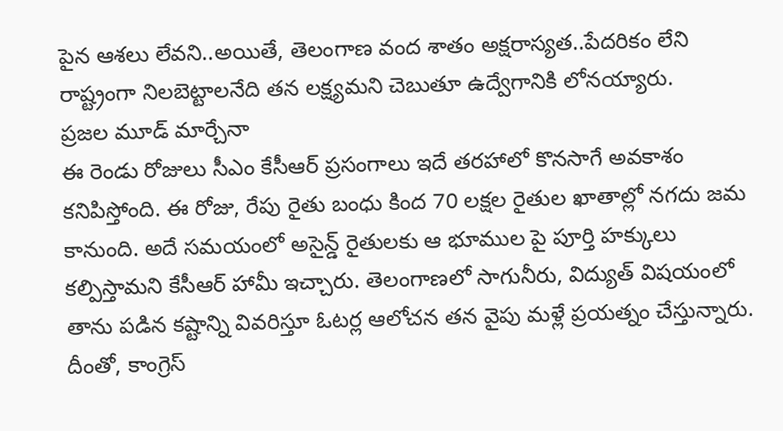పైన ఆశలు లేవని..అయితే, తెలంగాణ వంద శాతం అక్షరాస్యత..పేదరికం లేని రాష్ట్రంగా నిలబెట్టాలనేది తన లక్ష్యమని చెబుతూ ఉద్వేగానికి లోనయ్యారు.
ప్రజల మూడ్ మార్చేనా
ఈ రెండు రోజులు సీఎం కేసీఆర్ ప్రసంగాలు ఇదే తరహాలో కొనసాగే అవకాశం కనిపిస్తోంది. ఈ రోజు, రేపు రైతు బంధు కింద 70 లక్షల రైతుల ఖాతాల్లో నగదు జమ కానుంది. అదే సమయంలో అసైన్డ్ రైతులకు ఆ భూముల పై పూర్తి హక్కులు కల్పిస్తామని కేసీఆర్ హామీ ఇచ్చారు. తెలంగాణలో సాగునీరు, విద్యుత్ విషయంలో తాను పడిన కష్టాన్ని వివరిస్తూ ఓటర్ల ఆలోచన తన వైపు మళ్లే ప్రయత్నం చేస్తున్నారు. దీంతో, కాంగ్రెస్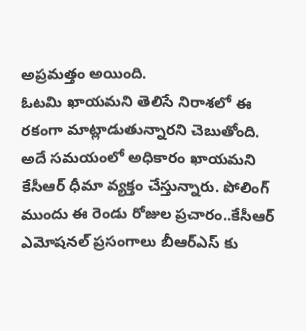అప్రమత్తం అయింది.
ఓటమి ఖాయమని తెలిసే నిరాశలో ఈ రకంగా మాట్లాడుతున్నారని చెబుతోంది. అదే సమయంలో అధికారం ఖాయమని కేసీఆర్ ధీమా వ్యక్తం చేస్తున్నారు. పోలింగ్ ముందు ఈ రెండు రోజుల ప్రచారం..కేసీఆర్ ఎమోషనల్ ప్రసంగాలు బీఆర్ఎస్ కు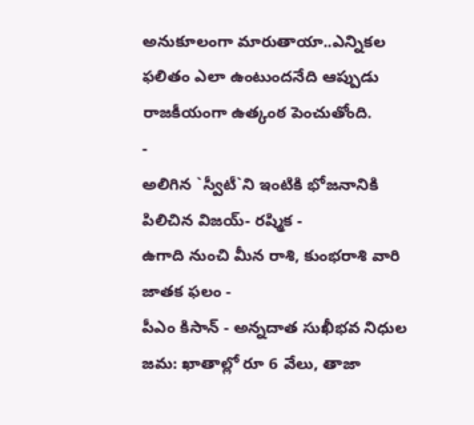అనుకూలంగా మారుతాయా..ఎన్నికల ఫలితం ఎలా ఉంటుందనేది ఆప్పుడు రాజకీయంగా ఉత్కంఠ పెంచుతోంది.
-
అలిగిన `స్వీటీ`ని ఇంటికి భోజనానికి పిలిచిన విజయ్- రష్మిక -
ఉగాది నుంచి మీన రాశి, కుంభరాశి వారి జాతక ఫలం -
పీఎం కిసాన్ - అన్నదాత సుఖీభవ నిధుల జమ: ఖాతాల్లో రూ 6 వేలు, తాజా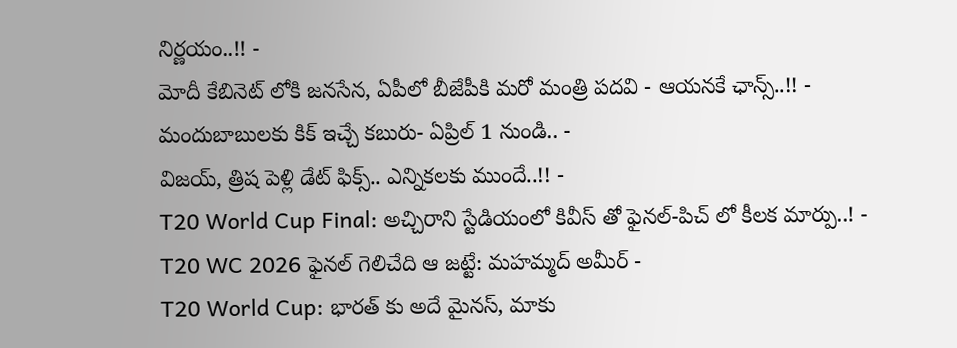నిర్ణయం..!! -
మోదీ కేబినెట్ లోకి జనసేన, ఏపీలో బీజేపీకి మరో మంత్రి పదవి - ఆయనకే ఛాన్స్..!! -
మందుబాబులకు కిక్ ఇచ్చే కబురు- ఏప్రిల్ 1 నుండి.. -
విజయ్, త్రిష పెళ్లి డేట్ ఫిక్స్.. ఎన్నికలకు ముందే..!! -
T20 World Cup Final: అచ్చిరాని స్టేడియంలో కివీస్ తో ఫైనల్-పిచ్ లో కీలక మార్పు..! -
T20 WC 2026 ఫైనల్ గెలిచేది ఆ జట్టే: మహమ్మద్ అమీర్ -
T20 World Cup: భారత్ కు అదే మైనస్, మాకు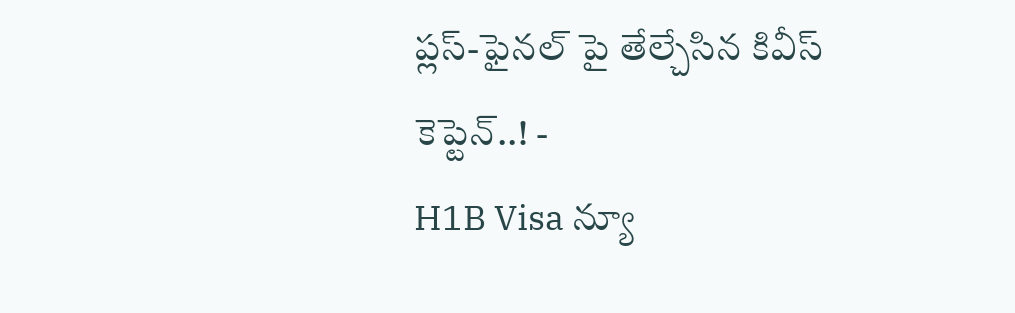ప్లస్-ఫైనల్ పై తేల్చేసిన కివీస్ కెప్టెన్..! -
H1B Visa న్యూ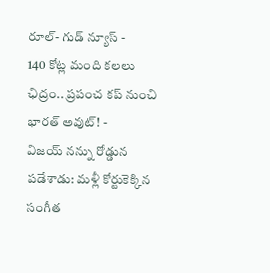రూల్- గుడ్ న్యూస్ -
140 కోట్ల మంది కలలు ఛిద్రం.. ప్రపంచ కప్ నుంచి భారత్ అవుట్! -
విజయ్ నన్ను రోడ్డున పడేశాడు: మళ్లీ కోర్టుకెక్కిన సంగీత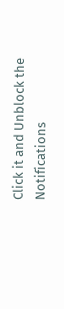Click it and Unblock the Notifications